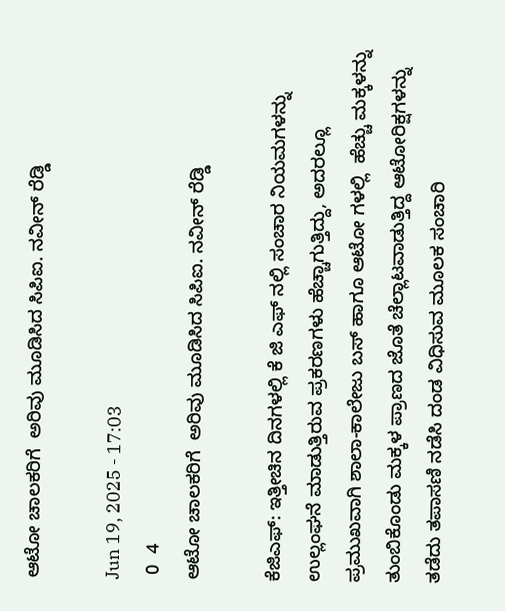ಆಟೋ ಚಾಲಕರಿಗೆ  ಅರಿವು ಮೂಡಿಸಿದ ಸಿಪಿಐ. ನವೀನ್ ರೆಡ್ಡಿ

Jun 19, 2025 - 17:03
 0  4
ಆಟೋ ಚಾಲಕರಿಗೆ  ಅರಿವು ಮೂಡಿಸಿದ ಸಿಪಿಐ. ನವೀನ್ ರೆಡ್ಡಿ

ಕೆಜಿಎಫ್: ಇತ್ತೀಚಿನ ದಿನಗಳಲ್ಲಿ ಕೆ ಜಿ ಎಫ್ ನಲ್ಲಿ ಸಂಚಾರ ನಿಯಮಗಳನ್ನು ಉಲ್ಲಂಘನೆ ಮಾಡುತ್ತಿರುವ ಪ್ರಕರಣಗಳು ಹೆಚ್ಚಾಗುತ್ತಿದ್ದು, ಅದರಲ್ಲೂ ಪ್ರಮುಖವಾಗಿ ಶಾಲಾ-ಕಾಲೇಜು ಬಸ್ ಹಾಗೂ ಆಟೋ ಗಳಲ್ಲಿ  ಹೆಚ್ಚು ಮಕ್ಕಳನ್ನು ತುಂಬಿಕೊಂಡು ಮಕ್ಕಳ ಪ್ರಾಣದ ಜೊತೆ ಚೆಲ್ಲಾಟವಾಡುತ್ತಿದ್ದ ಆಟೋರಿಕ್ಷಗಳನ್ನು ತಡೆದು ತಪಾಸಣಿ ನಡೆಸಿ ದಂಡ ವಿಧಿಸುವ ಮೂಲಕ ಸಂಚಾರಿ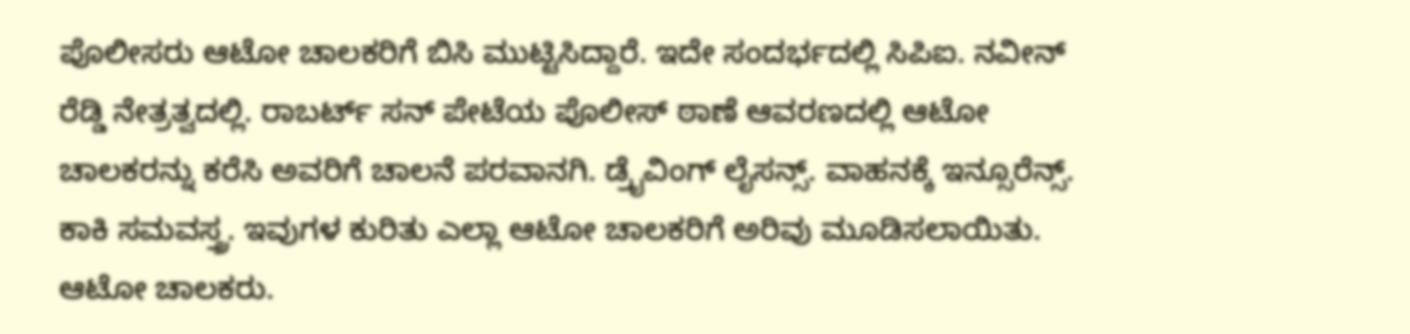ಪೊಲೀಸರು ಆಟೋ ಚಾಲಕರಿಗೆ ಬಿಸಿ ಮುಟ್ಟಿಸಿದ್ದಾರೆ. ಇದೇ ಸಂದರ್ಭದಲ್ಲಿ ಸಿಪಿಐ. ನವೀನ್ ರೆಡ್ಡಿ ನೇತ್ರತ್ವದಲ್ಲಿ. ರಾಬರ್ಟ್ ಸನ್ ಪೇಟೆಯ ಪೊಲೀಸ್ ಠಾಣೆ ಆವರಣದಲ್ಲಿ ಆಟೋ ಚಾಲಕರನ್ನು ಕರೆಸಿ ಅವರಿಗೆ ಚಾಲನೆ ಪರವಾನಗಿ. ಡ್ರೈವಿಂಗ್ ಲೈಸನ್ಸ್. ವಾಹನಕ್ಕೆ ಇನ್ಸೂರೆನ್ಸ್. ಕಾಕಿ ಸಮವಸ್ತ್ರ. ಇವುಗಳ ಕುರಿತು ಎಲ್ಲಾ ಆಟೋ ಚಾಲಕರಿಗೆ ಅರಿವು ಮೂಡಿಸಲಾಯಿತು. ಆಟೋ ಚಾಲಕರು.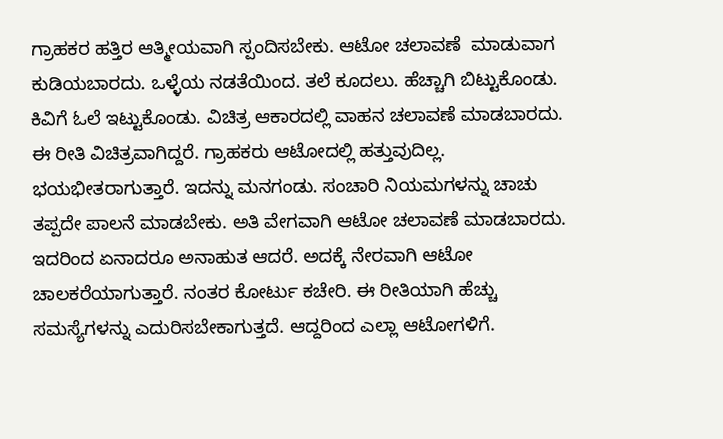ಗ್ರಾಹಕರ ಹತ್ತಿರ ಆತ್ಮೀಯವಾಗಿ ಸ್ಪಂದಿಸಬೇಕು. ಆಟೋ ಚಲಾವಣೆ  ಮಾಡುವಾಗ ಕುಡಿಯಬಾರದು. ಒಳ್ಳೆಯ ನಡತೆಯಿಂದ. ತಲೆ ಕೂದಲು. ಹೆಚ್ಚಾಗಿ ಬಿಟ್ಟುಕೊಂಡು. ಕಿವಿಗೆ ಓಲೆ ಇಟ್ಟುಕೊಂಡು. ವಿಚಿತ್ರ ಆಕಾರದಲ್ಲಿ ವಾಹನ ಚಲಾವಣೆ ಮಾಡಬಾರದು. ಈ ರೀತಿ ವಿಚಿತ್ರವಾಗಿದ್ದರೆ. ಗ್ರಾಹಕರು ಆಟೋದಲ್ಲಿ ಹತ್ತುವುದಿಲ್ಲ. ಭಯಭೀತರಾಗುತ್ತಾರೆ. ಇದನ್ನು ಮನಗಂಡು. ಸಂಚಾರಿ ನಿಯಮಗಳನ್ನು ಚಾಚು ತಪ್ಪದೇ ಪಾಲನೆ ಮಾಡಬೇಕು. ಅತಿ ವೇಗವಾಗಿ ಆಟೋ ಚಲಾವಣೆ ಮಾಡಬಾರದು. ಇದರಿಂದ ಏನಾದರೂ ಅನಾಹುತ ಆದರೆ. ಅದಕ್ಕೆ ನೇರವಾಗಿ ಆಟೋ ಚಾಲಕರೆಯಾಗುತ್ತಾರೆ. ನಂತರ ಕೋರ್ಟು ಕಚೇರಿ. ಈ ರೀತಿಯಾಗಿ ಹೆಚ್ಚು ಸಮಸ್ಯೆಗಳನ್ನು ಎದುರಿಸಬೇಕಾಗುತ್ತದೆ. ಆದ್ದರಿಂದ ಎಲ್ಲಾ ಆಟೋಗಳಿಗೆ.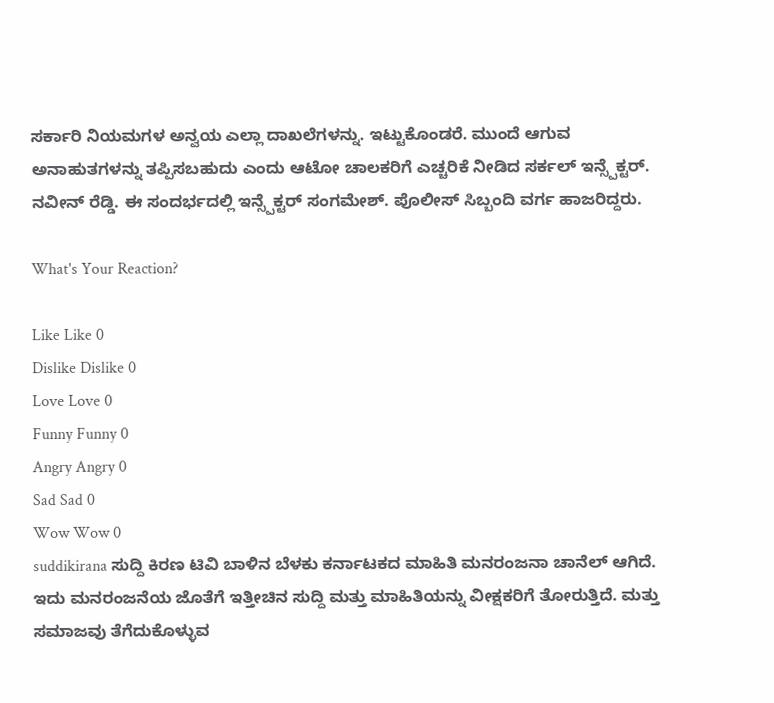ಸರ್ಕಾರಿ ನಿಯಮಗಳ ಅನ್ವಯ ಎಲ್ಲಾ ದಾಖಲೆಗಳನ್ನು. ಇಟ್ಟುಕೊಂಡರೆ. ಮುಂದೆ ಆಗುವ ಅನಾಹುತಗಳನ್ನು ತಪ್ಪಿಸಬಹುದು ಎಂದು ಆಟೋ ಚಾಲಕರಿಗೆ ಎಚ್ಚರಿಕೆ ನೀಡಿದ ಸರ್ಕಲ್ ಇನ್ಸ್ಪೆಕ್ಟರ್. ನವೀನ್ ರೆಡ್ಡಿ. ಈ ಸಂದರ್ಭದಲ್ಲಿ ಇನ್ಸ್ಪೆಕ್ಟರ್ ಸಂಗಮೇಶ್. ಪೊಲೀಸ್ ಸಿಬ್ಬಂದಿ ವರ್ಗ ಹಾಜರಿದ್ದರು.

What's Your Reaction?

Like Like 0
Dislike Dislike 0
Love Love 0
Funny Funny 0
Angry Angry 0
Sad Sad 0
Wow Wow 0
suddikirana ಸುದ್ದಿ ಕಿರಣ ಟಿವಿ ಬಾಳಿನ ಬೆಳಕು ಕರ್ನಾಟಕದ ಮಾಹಿತಿ ಮನರಂಜನಾ ಚಾನೆಲ್ ಆಗಿದೆ. ಇದು ಮನರಂಜನೆಯ ಜೊತೆಗೆ ಇತ್ತೀಚಿನ ಸುದ್ದಿ ಮತ್ತು ಮಾಹಿತಿಯನ್ನು ವೀಕ್ಷಕರಿಗೆ ತೋರುತ್ತಿದೆ. ಮತ್ತು ಸಮಾಜವು ತೆಗೆದುಕೊಳ್ಳುವ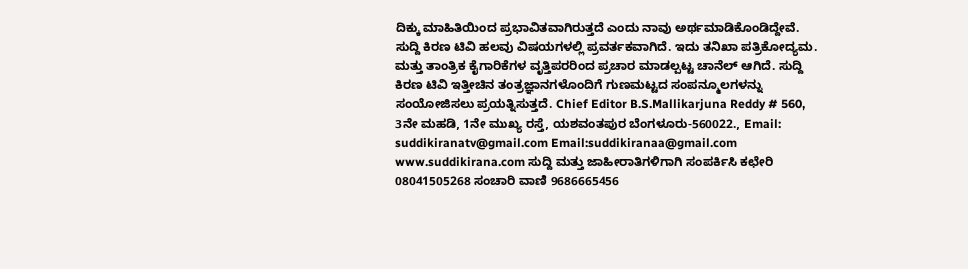ದಿಕ್ಕು ಮಾಹಿತಿಯಿಂದ ಪ್ರಭಾವಿತವಾಗಿರುತ್ತದೆ ಎಂದು ನಾವು ಅರ್ಥಮಾಡಿಕೊಂಡಿದ್ದೇವೆ. ಸುದ್ದಿ ಕಿರಣ ಟಿವಿ ಹಲವು ವಿಷಯಗಳಲ್ಲಿ ಪ್ರವರ್ತಕವಾಗಿದೆ. ಇದು ತನಿಖಾ ಪತ್ರಿಕೋದ್ಯಮ. ಮತ್ತು ತಾಂತ್ರಿಕ ಕೈಗಾರಿಕೆಗಳ ವೃತ್ತಿಪರರಿಂದ ಪ್ರಚಾರ ಮಾಡಲ್ಪಟ್ಟ ಚಾನೆಲ್ ಆಗಿದೆ. ಸುದ್ದಿ ಕಿರಣ ಟಿವಿ ಇತ್ತೀಚಿನ ತಂತ್ರಜ್ಞಾನಗಳೊಂದಿಗೆ ಗುಣಮಟ್ಟದ ಸಂಪನ್ಮೂಲಗಳನ್ನು ಸಂಯೋಜಿಸಲು ಪ್ರಯತ್ನಿಸುತ್ತದೆ. Chief Editor B.S.Mallikarjuna Reddy # 560, 3ನೇ ಮಹಡಿ, 1ನೇ ಮುಖ್ಯ ರಸ್ತೆ, ಯಶವಂತಪುರ ಬೆಂಗಳೂರು-560022., Email: suddikiranatv@gmail.com Email:suddikiranaa@gmail.com www.suddikirana.com ಸುದ್ದಿ ಮತ್ತು ಜಾಹೀರಾತಿಗಳಿಗಾಗಿ ಸಂಪರ್ಕಿಸಿ ಕಛೇರಿ 08041505268 ಸಂಚಾರಿ ವಾಣಿ 9686665456